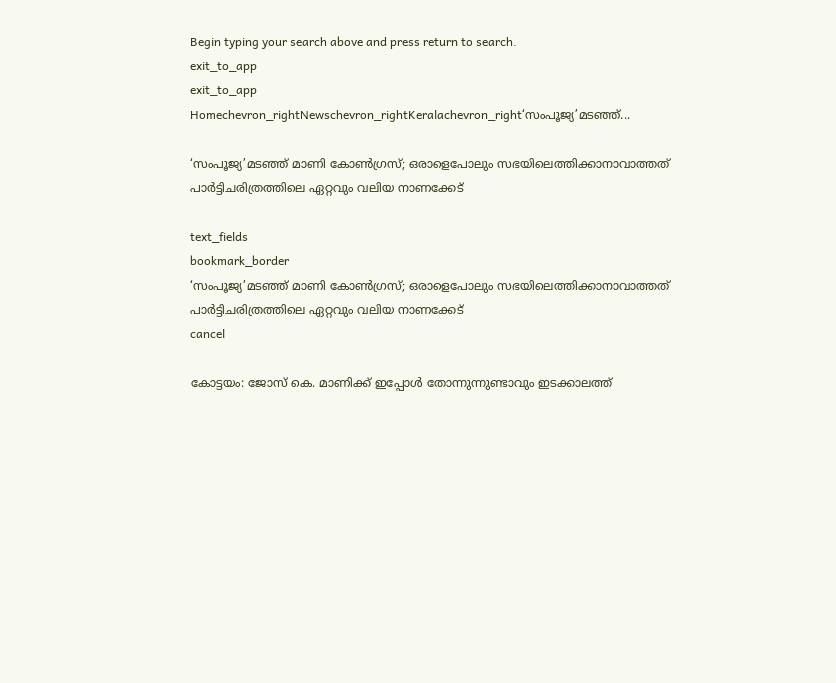Begin typing your search above and press return to search.
exit_to_app
exit_to_app
Homechevron_rightNewschevron_rightKeralachevron_right‘സംപൂജ്യ’മടഞ്ഞ്...

‘സംപൂജ്യ’മടഞ്ഞ് മാണി കോൺഗ്രസ്; ഒരാളെപോലും സഭയിലെത്തിക്കാനാവാത്തത് പാർട്ടിചരിത്രത്തിലെ ഏറ്റവും വലിയ നാണക്കേട്

text_fields
bookmark_border
‘സംപൂജ്യ’മടഞ്ഞ് മാണി കോൺഗ്രസ്; ഒരാളെപോലും സഭയിലെത്തിക്കാനാവാത്തത് പാർട്ടിചരിത്രത്തിലെ ഏറ്റവും വലിയ നാണക്കേട്
cancel

കോട്ടയം: ജോസ് കെ. മാണിക്ക് ഇപ്പോൾ തോന്നുന്നുണ്ടാവും ഇടക്കാലത്ത്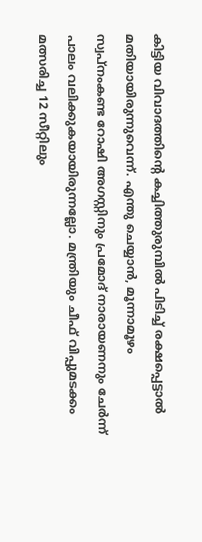കിട്ടിയ വിവാദത്തിന്‍റെ കച്ചിത്തുരുമ്പിൽ പിടിച്ച് രക്ഷപ്പെട്ടാൽ മതിയായിരുന്നുവെന്ന്. എന്തു ചെയ്യാൻ, മൂന്നാമൂഴം സ്വപ്നംകണ്ട റോഷി അഗസ്റ്റിനും പ്രമോദ് നാരായണനും ചേർന്ന് പാലം വലിക്കുകയായിരുന്നല്ലോ. മന്ത്രിയും ചീഫ് വിപ്പുമടക്കം മത്സരിച്ച 12 സീറ്റിലും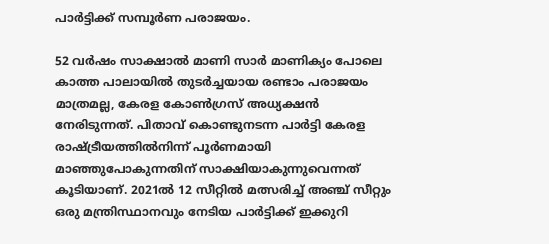പാർട്ടിക്ക് സമ്പൂർണ പരാജയം.

52 വർഷം സാക്ഷാൽ മാണി സാർ മാണിക്യം പോലെ കാത്ത പാലായിൽ തുടർച്ചയായ രണ്ടാം പരാജയം മാത്രമല്ല, കേരള കോൺഗ്രസ് അധ്യക്ഷൻ നേരിടുന്നത്. പിതാവ് കൊണ്ടുനടന്ന പാർട്ടി കേരള രാഷ്ട്രീയത്തിൽനിന്ന് പൂർണമായി മാഞ്ഞുപോകുന്നതിന് സാക്ഷിയാകുന്നുവെന്നത് കൂടിയാണ്. 2021ൽ 12 സീറ്റിൽ മത്സരിച്ച് അഞ്ച് സീറ്റും ഒരു മന്ത്രിസ്ഥാനവും നേടിയ പാർട്ടിക്ക് ഇക്കുറി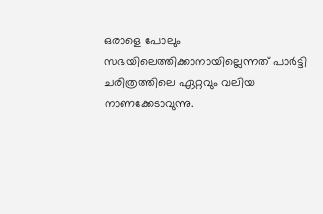ഒരാളെ പോലും സഭയിലെത്തിക്കാനായില്ലെന്നത് പാർട്ടി ചരിത്രത്തിലെ ഏറ്റവും വലിയ നാണക്കേടാവുന്നു.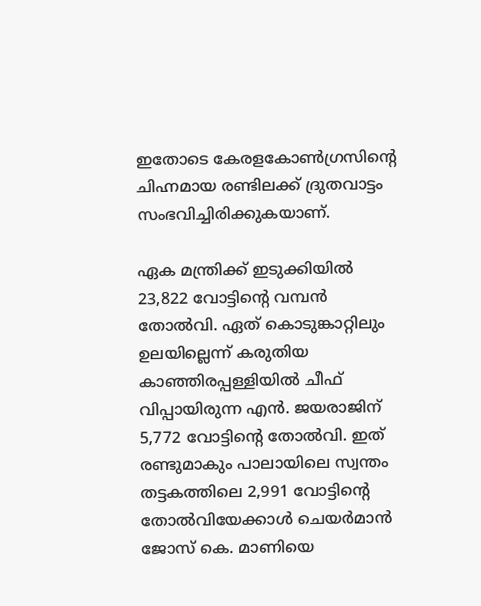ഇതോടെ കേരളകോൺഗ്രസിന്‍റെ ചിഹ്നമായ രണ്ടിലക്ക് ദ്രുതവാട്ടം സംഭവിച്ചിരിക്കുകയാണ്.

ഏക മന്ത്രിക്ക് ഇടുക്കിയിൽ 23,822 വോട്ടിന്‍റെ വമ്പൻ തോൽവി. ഏത് കൊടുങ്കാറ്റിലും ഉലയില്ലെന്ന് കരുതിയ കാഞ്ഞിരപ്പള്ളിയിൽ ചീഫ് വിപ്പായിരുന്ന എൻ. ജയരാജിന് 5,772 വോട്ടിന്‍റെ തോൽവി. ഇത് രണ്ടുമാകും പാലായിലെ സ്വന്തം തട്ടകത്തിലെ 2,991 വോട്ടിന്‍റെ തോൽവിയേക്കാൾ ചെയർമാൻ ജോസ് കെ. മാണിയെ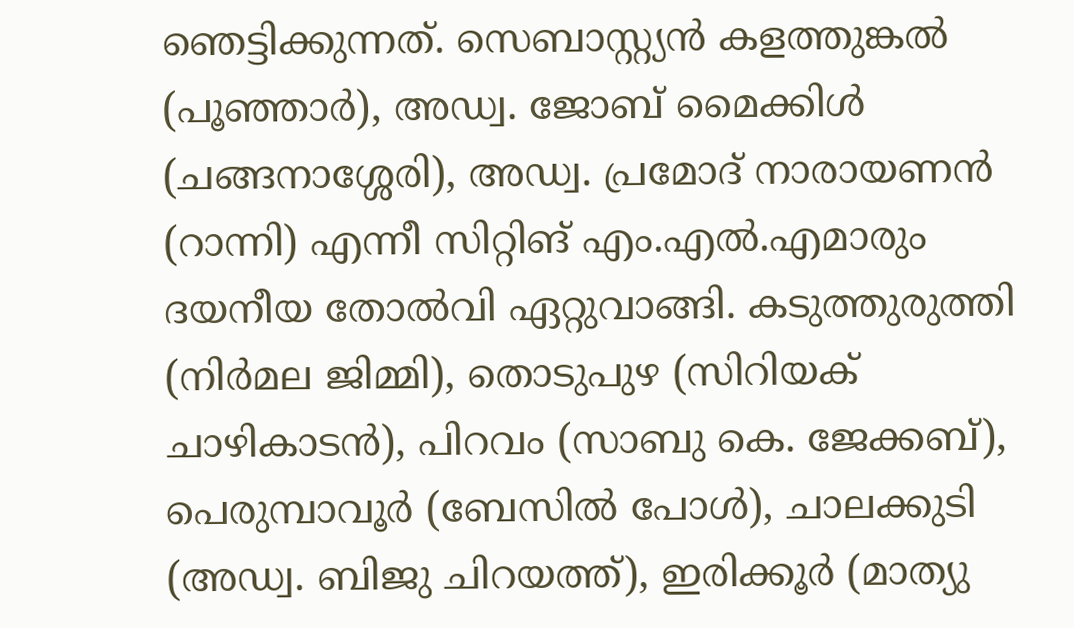ഞെട്ടിക്കുന്നത്. സെബാസ്റ്റ്യൻ കളത്തുങ്കൽ (പൂഞ്ഞാർ), അഡ്വ. ജോബ് മൈക്കിൾ (ചങ്ങനാശ്ശേരി), അഡ്വ. പ്രമോദ് നാരായണൻ (റാന്നി) എന്നീ സിറ്റിങ് എം.എൽ.എമാരും ദയനീയ തോൽവി ഏറ്റുവാങ്ങി. കടുത്തുരുത്തി (നിർമല ജിമ്മി), തൊടുപുഴ (സിറിയക് ചാഴികാടൻ), പിറവം (സാബു കെ. ജേക്കബ്), പെരുമ്പാവൂർ (ബേസിൽ പോൾ), ചാലക്കുടി (അഡ്വ. ബിജു ചിറയത്ത്), ഇരിക്കൂർ (മാത്യു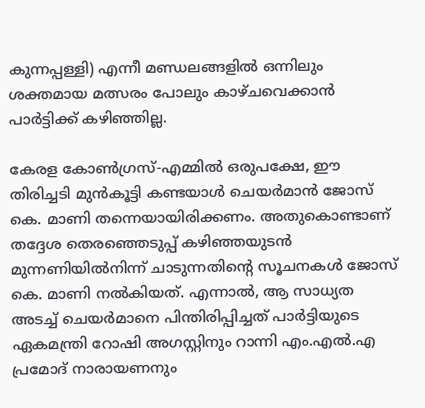കുന്നപ്പള്ളി) എന്നീ മണ്ഡലങ്ങളിൽ ഒന്നിലും ശക്തമായ മത്സരം പോലും കാഴ്ചവെക്കാൻ പാർട്ടിക്ക് കഴിഞ്ഞില്ല.

കേരള കോൺഗ്രസ്-എമ്മിൽ ഒരുപക്ഷേ, ഈ തിരിച്ചടി മുൻകൂട്ടി കണ്ടയാൾ ചെയർമാൻ ജോസ് കെ. മാണി തന്നെയായിരിക്കണം. അതുകൊണ്ടാണ് തദ്ദേശ തെരഞ്ഞെടുപ്പ് കഴിഞ്ഞയുടൻ മുന്നണിയിൽനിന്ന് ചാടുന്നതിന്‍റെ സൂചനകൾ ജോസ് കെ. മാണി നൽകിയത്. എന്നാൽ, ആ സാധ്യത അടച്ച് ചെയർമാനെ പിന്തിരിപ്പിച്ചത് പാർട്ടിയുടെ ഏകമന്ത്രി റോഷി അഗസ്റ്റിനും റാന്നി എം.എൽ.എ പ്രമോദ് നാരായണനും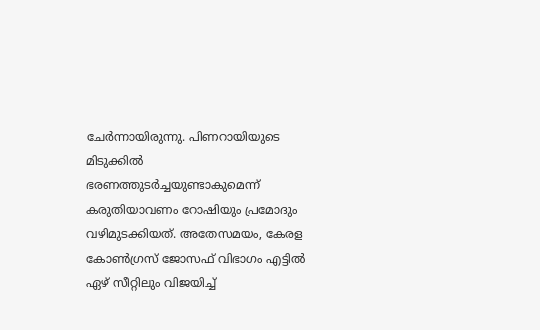ചേർന്നായിരുന്നു. പിണറായിയുടെ മിടുക്കിൽ ഭരണത്തുടർച്ചയുണ്ടാകുമെന്ന് കരുതിയാവണം റോഷിയും പ്രമോദും വഴിമുടക്കിയത്. അതേസമയം, കേരള കോൺഗ്രസ് ജോസഫ് വിഭാഗം എട്ടിൽ ഏഴ് സീറ്റിലും വിജയിച്ച്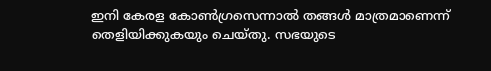ഇനി കേരള കോൺഗ്രസെന്നാൽ തങ്ങൾ മാത്രമാണെന്ന് തെളിയിക്കുകയും ചെയ്തു. സഭയുടെ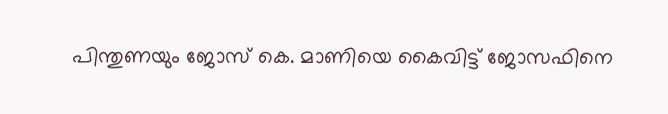പിന്തുണയും ജോസ് കെ. മാണിയെ കൈവിട്ട് ജോസഫിനെ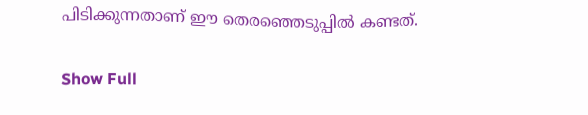പിടിക്കുന്നതാണ് ഈ തെരഞ്ഞെടുപ്പിൽ കണ്ടത്.

Show Full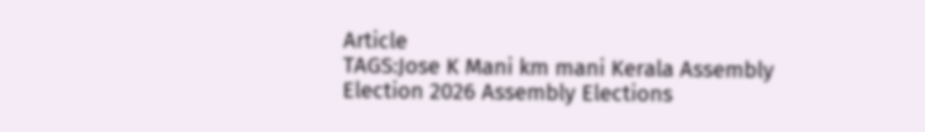Article
TAGS:Jose K Mani km mani Kerala Assembly Election 2026 Assembly Elections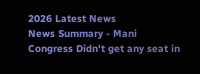2026 Latest News
News Summary - Mani Congress Didn't get any seat in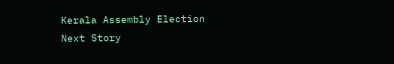Kerala Assembly Election
Next Story